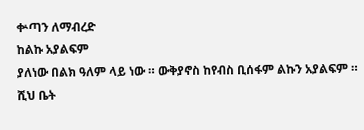ቍጣን ለማብረድ
ከልኩ አያልፍም
ያለነው በልክ ዓለም ላይ ነው ። ውቅያኖስ ከየብስ ቢሰፋም ልኩን አያልፍም ። ሺህ ቤት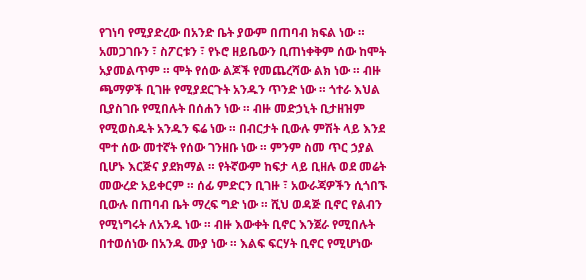የገነባ የሚያድረው በአንድ ቤት ያውም በጠባብ ክፍል ነው ። አመጋገቡን ፣ ስፖርቱን ፣ የኑሮ ዘይቤውን ቢጠነቀቅም ሰው ከሞት አያመልጥም ። ሞት የሰው ልጆች የመጨረሻው ልክ ነው ። ብዙ ጫማዎች ቢገዙ የሚያደርጉት አንዱን ጥንድ ነው ። ጎተራ እህል ቢያስገቡ የሚበሉት በሰሐን ነው ። ብዙ መድኃኒት ቢታዘዝም የሚወስዱት አንዱን ፍሬ ነው ። በብርታት ቢውሉ ምሽት ላይ እንደ ሞተ ሰው መተኛት የሰው ገንዘቡ ነው ። ምንም ስመ ጥር ኃያል ቢሆኑ እርጅና ያደክማል ። የትኛውም ከፍታ ላይ ቢዘሉ ወደ መሬት መውረድ አይቀርም ። ሰፊ ምድርን ቢገዙ ፣ አውራጃዎችን ሲጎበኙ ቢውሉ በጠባብ ቤት ማረፍ ግድ ነው ። ሺህ ወዳጅ ቢኖር የልብን የሚነግሩት ለአንዱ ነው ። ብዙ እውቀት ቢኖር እንጀራ የሚበሉት በተወሰነው በአንዱ ሙያ ነው ። እልፍ ፍርሃት ቢኖር የሚሆነው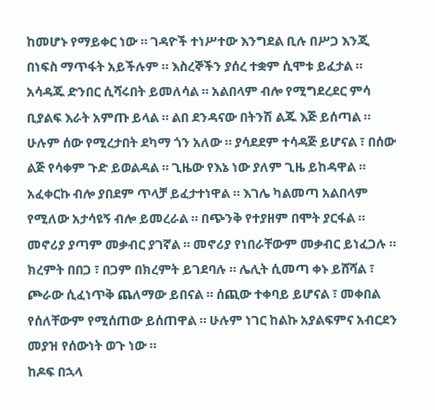ከመሆኑ የማይቀር ነው ። ገዳዮች ተነሥተው እንግደል ቢሉ በሥጋ እንጂ በነፍስ ማጥፋት አይችሉም ። እስረኞችን ያሰረ ተቋም ሲሞቱ ይፈታል ። አሳዳጁ ድንበር ሲሻሩበት ይመለሳል ። አልበላም ብሎ የሚግደረደር ምሳ ቢያልፍ እራት አምጡ ይላል ። ልበ ደንዳናው በትንሽ ልጁ እጅ ይሰጣል ። ሁሉም ሰው የሚረታበት ደካማ ጎን አለው ። ያሳደደም ተሳዳጅ ይሆናል ፣ በሰው ልጅ የሳቀም ጉድ ይወልዳል ። ጊዜው የእኔ ነው ያለም ጊዜ ይከዳዋል ። አፈቀርኩ ብሎ ያበደም ጥላቻ ይፈታተነዋል ። እገሌ ካልመጣ አልበላም የሚለው አታሳዩኝ ብሎ ይመረራል ። በጭንቅ የተያዘም በሞት ያርፋል ። መኖሪያ ያጣም መቃብር ያገኛል ። መኖሪያ የነበራቸውም መቃብር ይነፈጋሉ ። ክረምት በበጋ ፣ በጋም በክረምት ይገደባሉ ። ሌሊት ሲመጣ ቀኑ ይሸሻል ፣ ጮራው ሲፈነጥቅ ጨለማው ይበናል ። ሰጪው ተቀባይ ይሆናል ፣ መቀበል የሰለቸውም የሚሰጠው ይሰጠዋል ። ሁሉም ነገር ከልኩ አያልፍምና አብርደን መያዝ የሰውነት ወጉ ነው ።
ከዶፍ በኋላ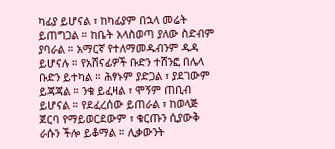ካፊያ ይሆናል ፣ ከካፊያም በኋላ መሬት ይጠግጋል ። ከቤት አላስወጣ ያለው ስድብም ያባራል ። አማርኛ የተለማመዱብንም ዱዳ ይሆናሉ ። የአሸናፊዎች ቡድን ተሸንፎ በሌላ ቡድን ይተካል ። ሕፃኑም ያድጋል ፣ ያደገውም ይጃጃል ። ንቁ ይፈዛል ፣ ሞኝም ጠቢብ ይሆናል ። የደፈረሰው ይጠራል ፣ ከወላጅ ጀርባ የማይወርደውም ፣ ቁርጡን ሲያውቅ ራሱን ችሎ ይቆማል ። ሊቃውንት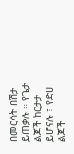በመርሳት በሽታ ይጠቃሉ ። የጌታ ልጆች ከርታታ ይሆናሉ ፣ የድሀ ልጆች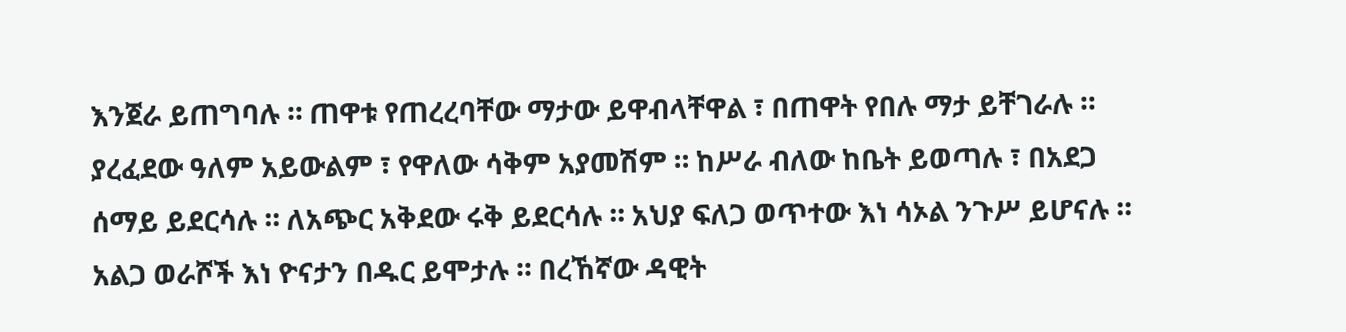እንጀራ ይጠግባሉ ። ጠዋቱ የጠረረባቸው ማታው ይዋብላቸዋል ፣ በጠዋት የበሉ ማታ ይቸገራሉ ። ያረፈደው ዓለም አይውልም ፣ የዋለው ሳቅም አያመሽም ። ከሥራ ብለው ከቤት ይወጣሉ ፣ በአደጋ ሰማይ ይደርሳሉ ። ለአጭር አቅደው ሩቅ ይደርሳሉ ። አህያ ፍለጋ ወጥተው እነ ሳኦል ንጉሥ ይሆናሉ ። አልጋ ወራሾች እነ ዮናታን በዱር ይሞታሉ ። በረኸኛው ዳዊት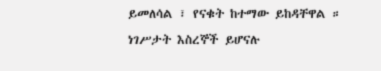ይመለሳል ፣ የናቁት ከተማው ይከዳቸዋል ። ነገሥታት እስረኞች ይሆናሉ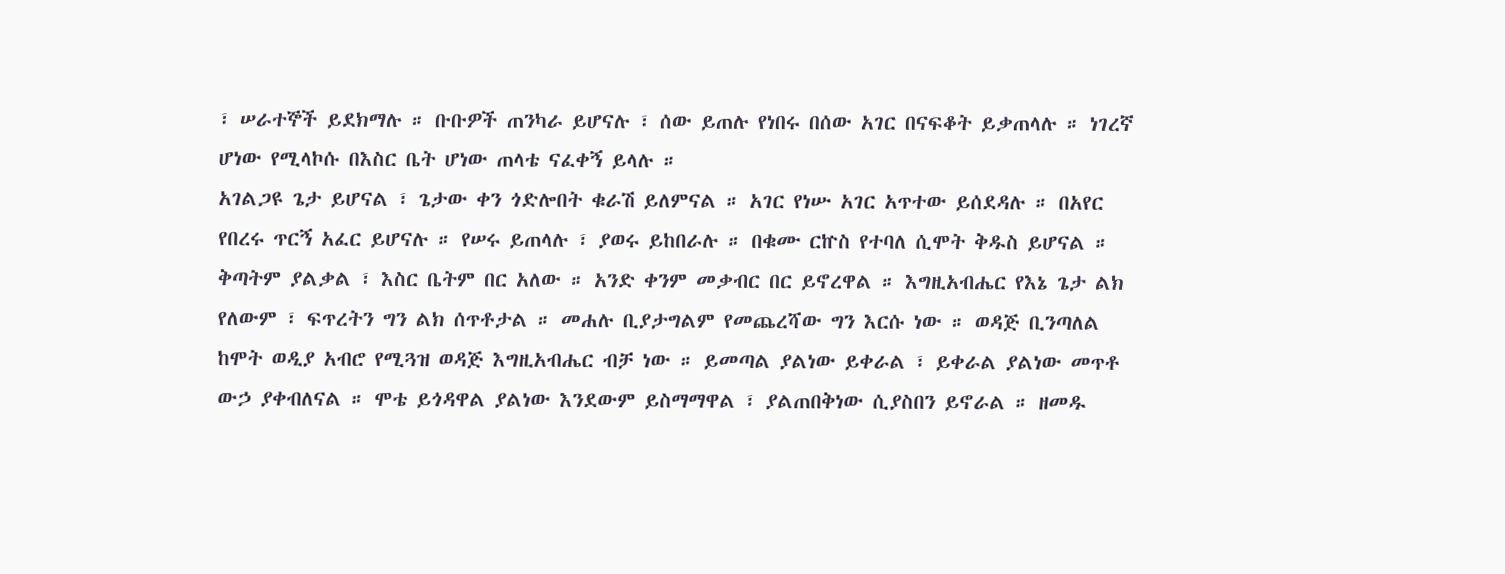፣ ሠራተኞች ይደክማሉ ። ቡቡዎች ጠንካራ ይሆናሉ ፣ ሰው ይጠሉ የነበሩ በሰው አገር በናፍቆት ይቃጠላሉ ። ነገረኛ ሆነው የሚላኮሱ በእስር ቤት ሆነው ጠላቴ ናፈቀኝ ይላሉ ።
አገልጋዩ ጌታ ይሆናል ፣ ጌታው ቀን ጎድሎበት ቁራሽ ይለምናል ። አገር የነሡ አገር አጥተው ይሰደዳሉ ። በአየር የበረሩ ጥርኝ አፈር ይሆናሉ ። የሠሩ ይጠላሉ ፣ ያወሩ ይከበራሉ ። በቁሙ ርኵስ የተባለ ሲሞት ቅዱስ ይሆናል ። ቅጣትም ያልቃል ፣ እስር ቤትም በር አለው ። አንድ ቀንም መቃብር በር ይኖረዋል ። እግዚአብሔር የእኔ ጌታ ልክ የለውም ፣ ፍጥረትን ግን ልክ ሰጥቶታል ። መሐሉ ቢያታግልም የመጨረሻው ግን እርሱ ነው ። ወዳጅ ቢንጣለል ከሞት ወዲያ አብሮ የሚጓዝ ወዳጅ እግዚአብሔር ብቻ ነው ። ይመጣል ያልነው ይቀራል ፣ ይቀራል ያልነው መጥቶ ውኃ ያቀብለናል ። ሞቴ ይጎዳዋል ያልነው እንደውም ይስማማዋል ፣ ያልጠበቅነው ሲያስበን ይኖራል ። ዘመዱ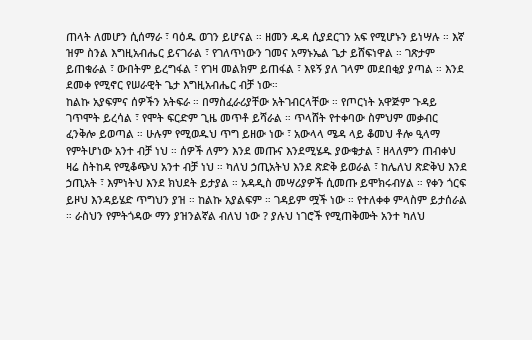ጠላት ለመሆን ሲሰማራ ፣ ባዕዱ ወገን ይሆናል ። ዘመን ዱዳ ሲያደርገን አፍ የሚሆኑን ይነሣሉ ። እኛ ዝም ስንል እግዚአብሔር ይናገራል ፣ የገለጥነውን ገመና አማኑኤል ጌታ ይሸፍነዋል ። ገጽታም ይጠቁራል ፣ ውበትም ይረግፋል ፣ የገዛ መልክም ይጠፋል ፣ እዩኝ ያለ ገላም መደበቂያ ያጣል ። እንደ ደመቀ የሚኖር የሠራዊት ጌታ እግዚአብሔር ብቻ ነው።
ከልኩ አያፍምና ሰዎችን አትፍራ ። በማስፈራሪያቸው አትገብርላቸው ። የጦርነት አዋጅም ጉዳይ ገጥሞት ይረሳል ፣ የሞት ፍርድም ጊዜ መጥቶ ይሻራል ። ጥላሸት የተቀባው ስምህም መቃብር ፈንቅሎ ይወጣል ። ሁሉም የሚወዱህ ጥግ ይዘው ነው ፣ አውላላ ሜዳ ላይ ቆመህ ቶሎ ዒላማ የምትሆነው አንተ ብቻ ነህ ። ሰዎች ለምን እንደ መጡና እንደሚሄዱ ያውቁታል ፣ ዘላለምን ጠብቀህ ዛሬ ስትከዳ የሚቆጭህ አንተ ብቻ ነህ ። ካለህ ኃጢአትህ እንደ ጽድቅ ይወራል ፣ ከሌለህ ጽድቅህ እንደ ኃጢአት ፣ እምነትህ እንደ ክህደት ይታያል ። አዳዲስ መሣሪያዎች ሲመጡ ይሞክሩብሃል ። የቀን ጎርፍ ይዞህ እንዳይሄድ ጥግህን ያዝ ። ከልኩ አያልፍም ። ገዳይም ሟች ነው ። የተለቀቀ ምላስም ይታሰራል ። ራስህን የምትጎዳው ማን ያዝንልኛል ብለህ ነው ? ያሉህ ነገሮች የሚጠቅሙት አንተ ካለህ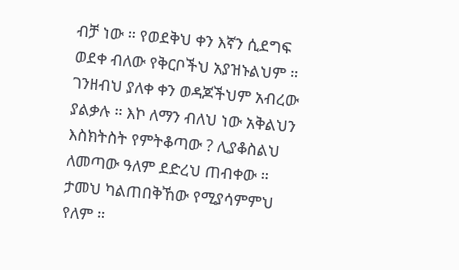ብቻ ነው ። የወደቅህ ቀን እኛን ሲደግፍ ወደቀ ብለው የቅርቦችህ አያዝኑልህም ። ገንዘብህ ያለቀ ቀን ወዳጆችህም አብረው ያልቃሉ ። እኮ ለማን ብለህ ነው አቅልህን እስክትስት የምትቆጣው ? ሊያቆስልህ ለመጣው ዓለም ደድረህ ጠብቀው ። ታመህ ካልጠበቅኸው የሚያሳምምህ የለም ።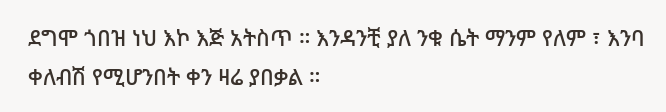ደግሞ ጎበዝ ነህ እኮ እጅ አትስጥ ። እንዳንቺ ያለ ንቁ ሴት ማንም የለም ፣ እንባ ቀለብሽ የሚሆንበት ቀን ዛሬ ያበቃል ።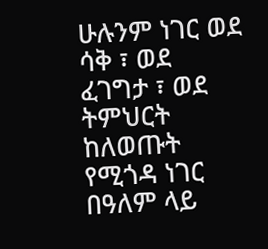ሁሉንም ነገር ወደ ሳቅ ፣ ወደ ፈገግታ ፣ ወደ ትምህርት ከለወጡት የሚጎዳ ነገር በዓለም ላይ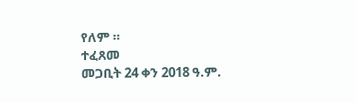የለም ።
ተፈጸመ
መጋቢት 24 ቀን 2018 ዓ.ም.